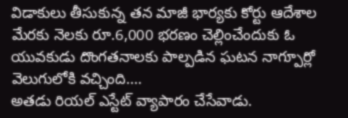విడాకులు తీసుకున్న తన మాజీ భార్యకు కోర్టు ఆదేశాల మేరకు నెలకు రూ.6,000 భరణం చెల్లించేందుకు ఓ యువకుడు దొంగతనాలకు పాల్పడిన ఘటన నాగ్పూర్లో వెలుగులోకి వచ్చింది.…
అతడు రియల్ ఎస్టేట్ వ్యాపారం చేసేవాడు.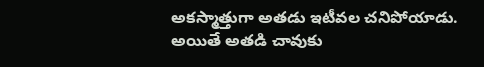అకస్మాత్తుగా అతడు ఇటీవల చనిపోయాడు. అయితే అతడి చావుకు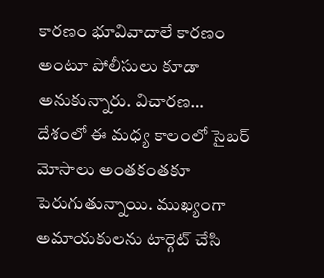కారణం భూవివాదాలే కారణం అంటూ పోలీసులు కూడా అనుకున్నారు. విచారణ…
దేశంలో ఈ మధ్య కాలంలో సైబర్ మోసాలు అంతకంతకూ పెరుగుతున్నాయి. ముఖ్యంగా అమాయకులను టార్గెట్ చేసి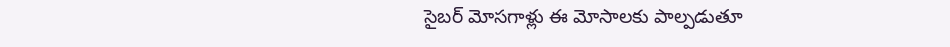సైబర్ మోసగాళ్లు ఈ మోసాలకు పాల్పడుతూ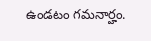ఉండటం గమనార్హం.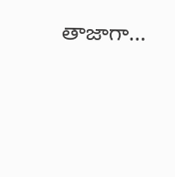తాజాగా…